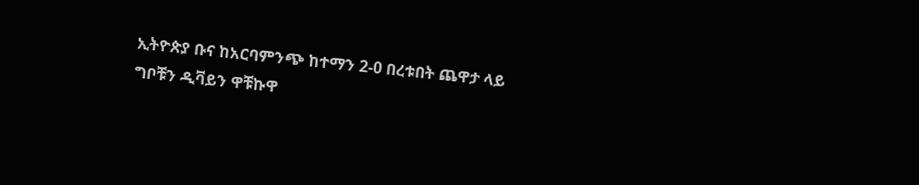ኢትዮጵያ ቡና ከአርባምንጭ ከተማን 2-0 በረቱበት ጨዋታ ላይ ግቦቹን ዲቫይን ዋቹኩዋ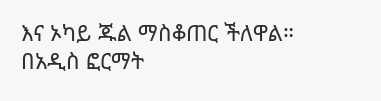እና ኦካይ ጁል ማስቆጠር ችለዋል።
በአዲስ ፎርማት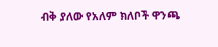ብቅ ያለው የአለም ክለቦች ዋንጫ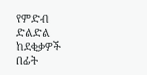የምድብ ድልድል ከደቂቃዎች በፊት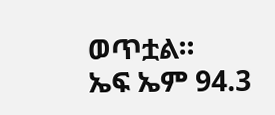ወጥቷል።
ኤፍ ኤም 94.3